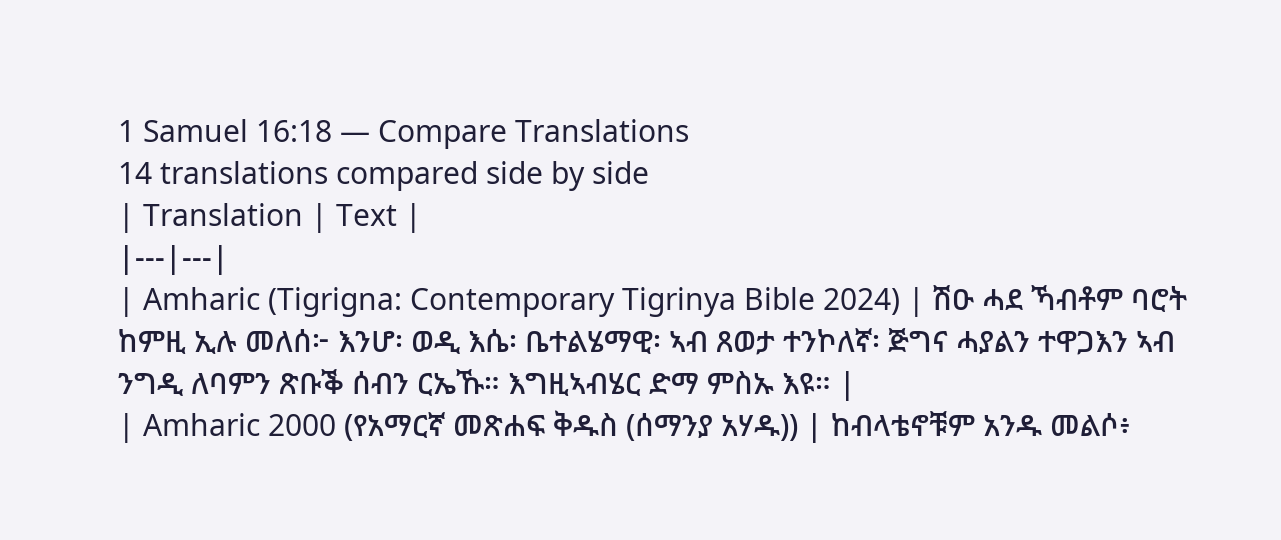1 Samuel 16:18 — Compare Translations
14 translations compared side by side
| Translation | Text |
|---|---|
| Amharic (Tigrigna: Contemporary Tigrinya Bible 2024) | ሽዑ ሓደ ኻብቶም ባሮት ከምዚ ኢሉ መለሰ፦ እንሆ፡ ወዲ እሴ፡ ቤተልሄማዊ፡ ኣብ ጸወታ ተንኮለኛ፡ ጅግና ሓያልን ተዋጋእን ኣብ ንግዲ ለባምን ጽቡቕ ሰብን ርኤኹ። እግዚኣብሄር ድማ ምስኡ እዩ። |
| Amharic 2000 (የአማርኛ መጽሐፍ ቅዱስ (ሰማንያ አሃዱ)) | ከብላቴኖቹም አንዱ መልሶ፥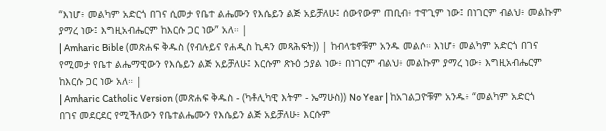“እነሆ፥ መልካም አድርጎ በገና ሲመታ የቤተ ልሔሙን የእሴይን ልጅ አይቻለሁ፤ ሰውየውም ጠቢብ፥ ተዋጊም ነው፤ በነገርም ብልህ፥ መልኩም ያማረ ነው፤ እግዚአብሔርም ከእርሱ ጋር ነው” አለ። |
| Amharic Bible (መጽሐፍ ቅዱስ (የብሉይና የሐዲስ ኪዳን መጻሕፍት)) | ከብላቴኖቹም አንዱ መልሶ። እነሆ፥ መልካም አድርጎ በገና የሚመታ የቤተ ልሔማዊውን የእሴይን ልጅ አይቻለሁ፤ እርሱም ጽኑዕ ኃያል ነው፥ በነገርም ብልህ፥ መልኩም ያማረ ነው፥ እግዚአብሔርም ከእርሱ ጋር ነው አለ። |
| Amharic Catholic Version (መጽሐፍ ቅዱስ - (ካቶሊካዊ እትም - ኤማሁስ)) No Year | ከአገልጋዮቹም አንዱ፥ “መልካም አድርጎ በገና መደርደር የሚችለውን የቤተልሔሙን የእሴይን ልጅ አይቻለሁ፥ እርሱም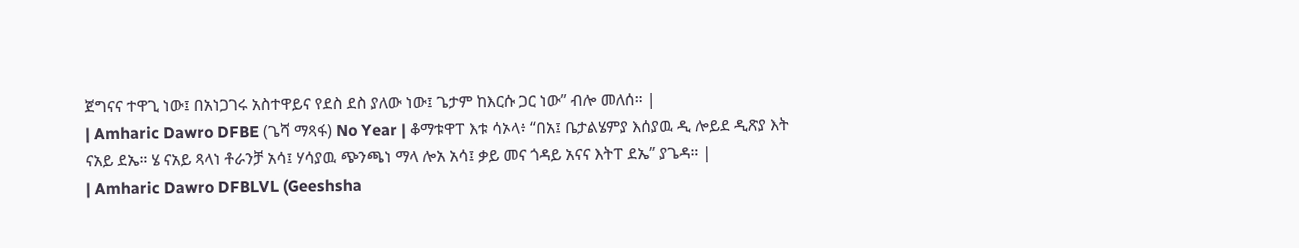ጀግናና ተዋጊ ነው፤ በአነጋገሩ አስተዋይና የደስ ደስ ያለው ነው፤ ጌታም ከእርሱ ጋር ነው” ብሎ መለሰ። |
| Amharic Dawro DFBE (ጌሻ ማጻፋ) No Year | ቆማቱዋፐ እቱ ሳኦላ፥ “በአ፤ ቤታልሄምያ እሰያዉ ዲ ሎይደ ዲጽያ እት ናአይ ደኤ። ሄ ናአይ ጻላነ ቶራንቻ አሳ፤ ሃሳያዉ ጭንጫነ ማላ ሎአ አሳ፤ ቃይ መና ጎዳይ አናና እትፐ ደኤ” ያጌዳ። |
| Amharic Dawro DFBLVL (Geeshsha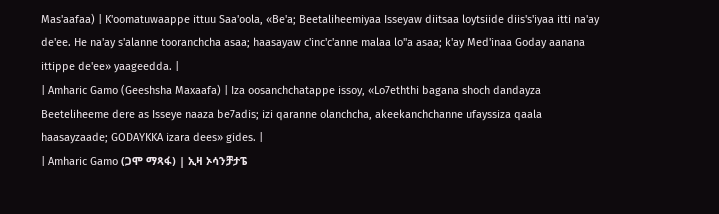Mas'aafaa) | K'oomatuwaappe ittuu Saa'oola, «Be'a; Beetaliheemiyaa Isseyaw diitsaa loytsiide diis's'iyaa itti na'ay de'ee. He na'ay s'alanne tooranchcha asaa; haasayaw c'inc'c'anne malaa lo"a asaa; k'ay Med'inaa Goday aanana ittippe de'ee» yaageedda. |
| Amharic Gamo (Geeshsha Maxaafa) | Iza oosanchchatappe issoy, «Lo7eththi bagana shoch dandayza Beeteliheeme dere as Isseye naaza be7adis; izi qaranne olanchcha, akeekanchchanne ufayssiza qaala haasayzaade; GODAYKKA izara dees» gides. |
| Amharic Gamo (ጋሞ ማጻፋ) | ኢዛ ኦሳንቻታፔ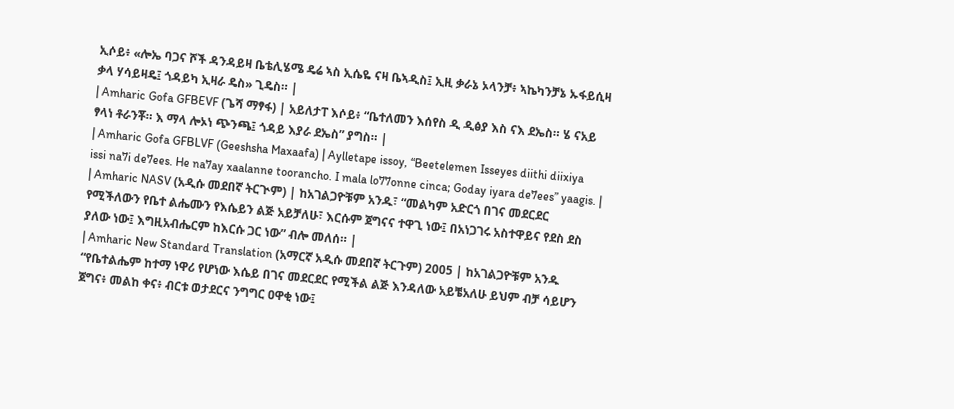ኢሶይ፥ «ሎኤ ባጋና ሾች ዳንዳይዛ ቤቴሊሄሜ ዴሬ ኣስ ኢሴዬ ናዛ ቤኣዲስ፤ ኢዚ ቃራኔ ኦላንቻ፥ ኣኬካንቻኔ ኡፋይሲዛ ቃላ ሃሳይዛዴ፤ ጎዳይካ ኢዛራ ዴስ» ጊዴስ። |
| Amharic Gofa GFBEVF (ጌሻ ማፃፋ) | አይለታፐ እሶይ፥ “ቤተለመን እሰየስ ዲ ዲፅያ እስ ናእ ደኤስ። ሄ ናአይ ፃላነ ቶራንቾ። እ ማላ ሎኦነ ጭንጫ፤ ጎዳይ እያራ ደኤስ” ያግስ። |
| Amharic Gofa GFBLVF (Geeshsha Maxaafa) | Aylletape issoy, “Beetelemen Isseyes diithi diixiya issi na7i de7ees. He na7ay xaalanne toorancho. I mala lo77onne cinca; Goday iyara de7ees” yaagis. |
| Amharic NASV (አዲሱ መደበኛ ትርጒም) | ከአገልጋዮቹም አንዱ፣ “መልካም አድርጎ በገና መደርደር የሚችለውን የቤተ ልሔሙን የእሴይን ልጅ አይቻለሁ፣ እርሱም ጀግናና ተዋጊ ነው፤ በአነጋገሩ አስተዋይና የደስ ደስ ያለው ነው፤ እግዚአብሔርም ከእርሱ ጋር ነው” ብሎ መለሰ። |
| Amharic New Standard Translation (አማርኛ አዲሱ መደበኛ ትርጉም) 2005 | ከአገልጋዮቹም አንዱ “የቤተልሔም ከተማ ነዋሪ የሆነው እሴይ በገና መደርደር የሚችል ልጅ እንዳለው አይቼአለሁ ይህም ብቻ ሳይሆን ጀግና፥ መልከ ቀና፥ ብርቱ ወታደርና ንግግር ዐዋቂ ነው፤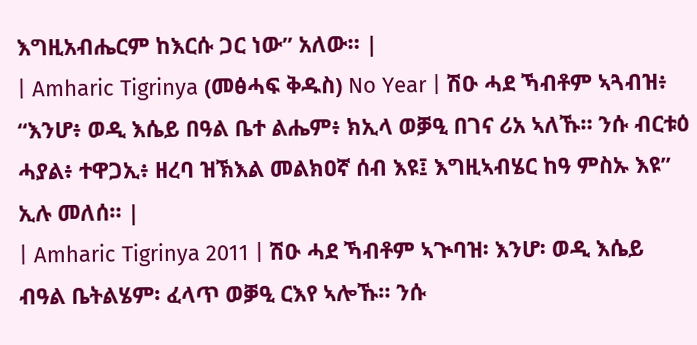እግዚአብሔርም ከእርሱ ጋር ነው” አለው። |
| Amharic Tigrinya (መፅሓፍ ቅዱስ) No Year | ሽዑ ሓደ ኻብቶም ኣጓብዝ፥ “እንሆ፥ ወዲ እሴይ በዓል ቤተ ልሔም፥ ክኢላ ወቓዒ በገና ሪአ ኣለኹ። ንሱ ብርቱዕ ሓያል፥ ተዋጋኢ፥ ዘረባ ዝኽእል መልክዐኛ ሰብ እዩ፤ እግዚኣብሄር ከዓ ምስኡ እዩ” ኢሉ መለሰ። |
| Amharic Tigrinya 2011 | ሽዑ ሓደ ኻብቶም ኣጒባዝ፡ እንሆ፡ ወዲ እሴይ ብዓል ቤትልሄም፡ ፈላጥ ወቓዒ ርእየ ኣሎኹ። ንሱ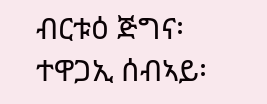ብርቱዕ ጅግና፡ ተዋጋኢ ሰብኣይ፡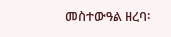መስተውዓል ዘረባ፡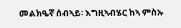መልክዔኛ ሰብኣይ፡ እግዚኣብሄር ከኣ ምስኡ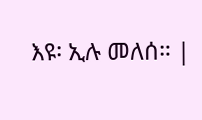እዩ፡ ኢሉ መለሰ። |